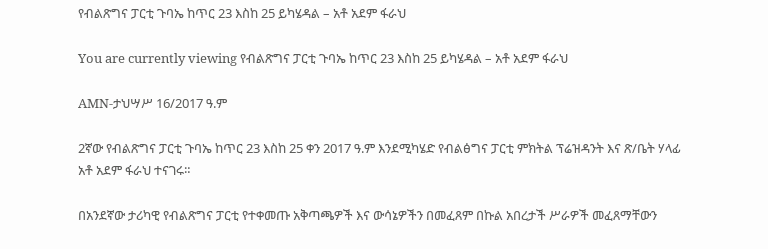የብልጽግና ፓርቲ ጉባኤ ከጥር 23 እስከ 25 ይካሄዳል – አቶ አደም ፋራህ

You are currently viewing የብልጽግና ፓርቲ ጉባኤ ከጥር 23 እስከ 25 ይካሄዳል – አቶ አደም ፋራህ

AMN-ታህሣሥ 16/2017 ዓ.ም

2ኛው የብልጽግና ፓርቲ ጉባኤ ከጥር 23 እስከ 25 ቀን 2017 ዓ.ም እንደሚካሄድ የብልፅግና ፓርቲ ምክትል ፕሬዝዳንት እና ጽ/ቤት ሃላፊ አቶ አደም ፋራህ ተናገሩ።

በአንደኛው ታሪካዊ የብልጽግና ፓርቲ የተቀመጡ አቅጣጫዎች እና ውሳኔዎችን በመፈጸም በኩል አበረታች ሥራዎች መፈጸማቸውን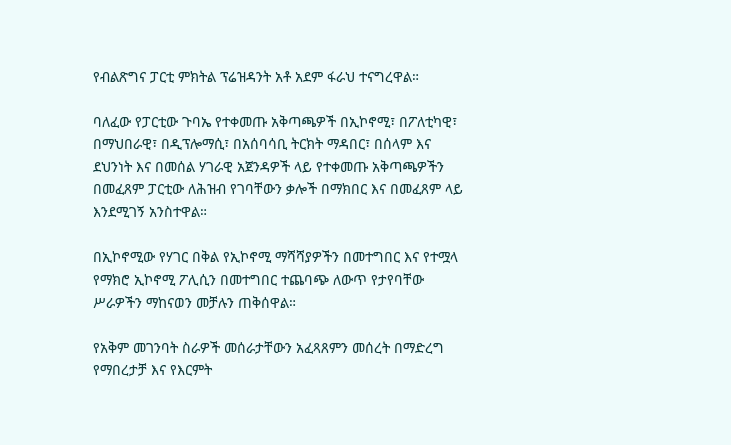የብልጽግና ፓርቲ ምክትል ፕሬዝዳንት አቶ አደም ፋራህ ተናግረዋል።

ባለፈው የፓርቲው ጉባኤ የተቀመጡ አቅጣጫዎች በኢኮኖሚ፣ በፖለቲካዊ፣ በማህበራዊ፣ በዲፕሎማሲ፣ በአሰባሳቢ ትርክት ማዳበር፣ በሰላም እና ደህንነት እና በመሰል ሃገራዊ አጀንዳዎች ላይ የተቀመጡ አቅጣጫዎችን በመፈጸም ፓርቲው ለሕዝብ የገባቸውን ቃሎች በማክበር እና በመፈጸም ላይ እንደሚገኝ አንስተዋል።

በኢኮኖሚው የሃገር በቅል የኢኮኖሚ ማሻሻያዎችን በመተግበር እና የተሟላ የማክሮ ኢኮኖሚ ፖሊሲን በመተግበር ተጨባጭ ለውጥ የታየባቸው ሥራዎችን ማከናወን መቻሉን ጠቅሰዋል።

የአቅም መገንባት ስራዎች መሰራታቸውን አፈጻጸምን መሰረት በማድረግ የማበረታቻ እና የእርምት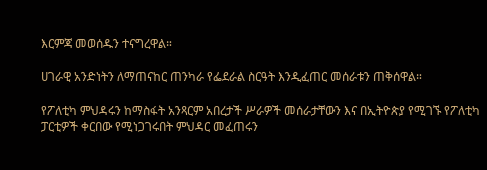እርምጃ መወሰዱን ተናግረዋል።

ሀገራዊ አንድነትን ለማጠናከር ጠንካራ የፌደራል ስርዓት እንዲፈጠር መሰራቱን ጠቅሰዋል።

የፖለቲካ ምህዳሩን ከማስፋት አንጻርም አበረታች ሥራዎች መሰራታቸውን እና በኢትዮጵያ የሚገኙ የፖለቲካ ፓርቲዎች ቀርበው የሚነጋገሩበት ምህዳር መፈጠሩን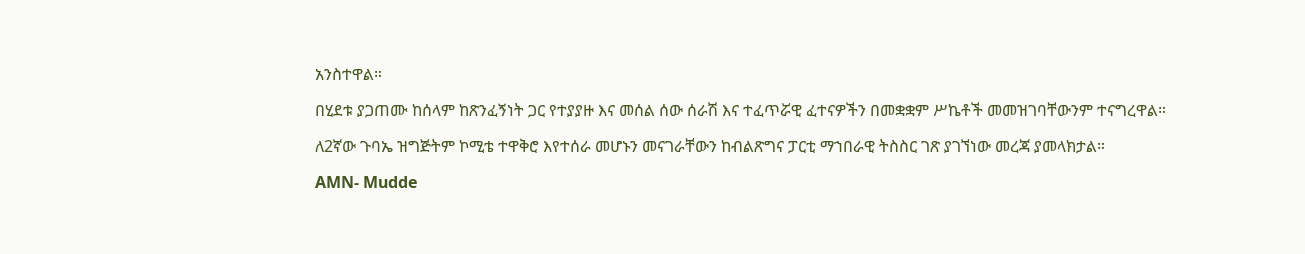አንስተዋል።

በሂደቱ ያጋጠሙ ከሰላም ከጽንፈኝነት ጋር የተያያዙ እና መሰል ሰው ሰራሽ እና ተፈጥሯዊ ፈተናዎችን በመቋቋም ሥኬቶች መመዝገባቸውንም ተናግረዋል።

ለ2ኛው ጉባኤ ዝግጅትም ኮሚቴ ተዋቅሮ እየተሰራ መሆኑን መናገራቸውን ከብልጽግና ፓርቲ ማኀበራዊ ትስስር ገጽ ያገኘነው መረጃ ያመላክታል።

AMN- Mudde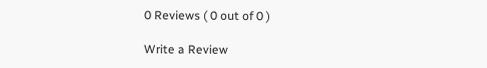0 Reviews ( 0 out of 0 )

Write a Review